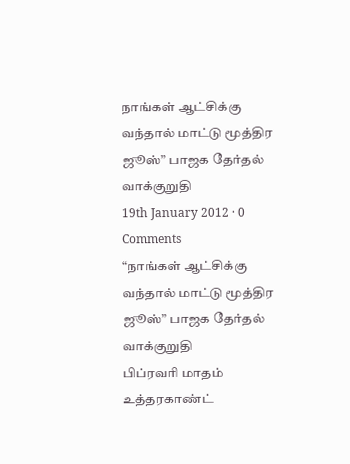நாங்கள் ஆட்சிக்கு வந்தால் மாட்டு மூத்திர ஜூஸ்” பாஜக தேர்தல் வாக்குறுதி
19th January 2012 · 0 Comments
“நாங்கள் ஆட்சிக்கு வந்தால் மாட்டு மூத்திர ஜூஸ்” பாஜக தேர்தல் வாக்குறுதி
பிப்ரவரி மாதம் உத்தரகாண்ட்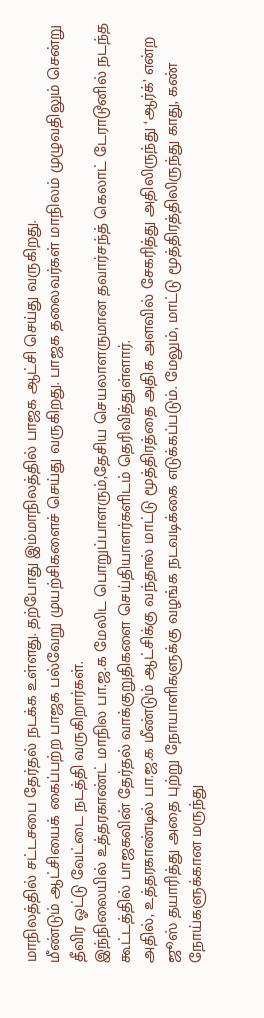மாநிலத்தில் சட்டசபை தேர்தல் நடக்க உள்ளது. தற்போது இம்மாநிலத்தில் பாஜக ஆட்சி செய்து வருகிறது.
மீண்டும் ஆட்சியைக் கைப்பற்ற பாஜக பல்வேறு முயற்சிகளைச் செய்து வருகிறது. பாஜக தலைவர்கள் மாநிலம் முழுவதிலும் சென்று தீவிர ஓட்டு வேட்டை நடத்தி வருகிறார்கள்.
இந்நிலையில் உத்தரகாண்ட் மாநில பா.ஜ.க மேலிட பொறுப்பாளரும்,தேசிய செயலாளருமான தவார்சந்த் கெலாட் டேராடூனில் நடந்த கூட்டத்தில் பாஜகவின் தேர்தல் வாக்குறுதிகளை செய்தியாளர்களிடம் தெரிவித்துள்ளார்.
அதில், உத்தரகாண்டில் பா.ஜ.க மீண்டும் ஆட்சிக்கு வந்தால் மாட்டு மூத்திரத்தை அதிக அளவில் சேகரித்து அதிலிருந்து ‘ஆர்க்’ என்ற ஜூஸ் தயாரித்து அதை புற்று நோயாளிகளுக்கு வழங்க நடவடிக்கை எடுக்கப்படும். மேலும், மாட்டு மூத்திரத்திலிருந்து காது, கண் நோய்களுக்கான மருந்து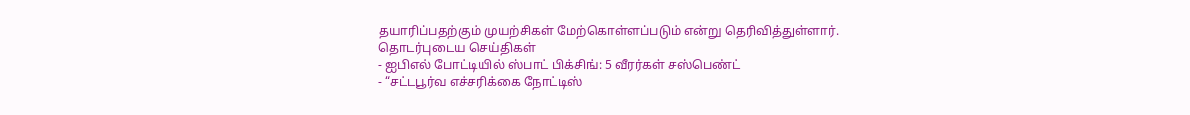தயாரிப்பதற்கும் முயற்சிகள் மேற்கொள்ளப்படும் என்று தெரிவித்துள்ளார்.
தொடர்புடைய செய்திகள்
- ஐபிஎல் போட்டியில் ஸ்பாட் பிக்சிங்: 5 வீரர்கள் சஸ்பெண்ட்
- “சட்டபூர்வ எச்சரிக்கை நோட்டிஸ்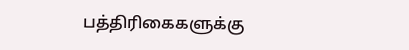பத்திரிகைகளுக்கு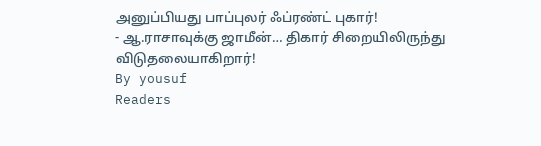அனுப்பியது பாப்புலர் ஃப்ரண்ட் புகார்!
- ஆ.ராசாவுக்கு ஜாமீன்… திகார் சிறையிலிருந்து விடுதலையாகிறார்!
By yousuf
Readers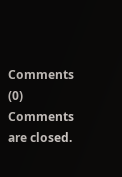Comments (0)
Comments are closed.